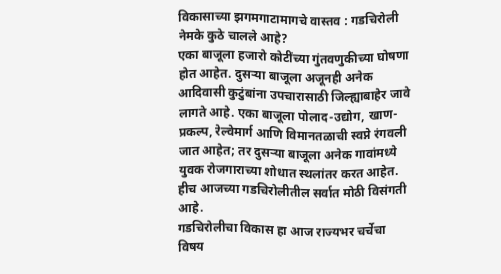विकासाच्या झगमगाटामागचे वास्तव : गडचिरोली नेमके कुठे चालले आहे?
एका बाजूला हजारो कोटींच्या गुंतवणुकीच्या घोषणा होत आहेत. दुसऱ्या बाजूला अजूनही अनेक आदिवासी कुटुंबांना उपचारासाठी जिल्ह्याबाहेर जावे लागते आहे. एका बाजूला पोलाद-उद्योग, खाण-प्रकल्प, रेल्वेमार्ग आणि विमानतळाची स्वप्ने रंगवली जात आहेत; तर दुसऱ्या बाजूला अनेक गावांमध्ये युवक रोजगाराच्या शोधात स्थलांतर करत आहेत.
हीच आजच्या गडचिरोलीतील सर्वात मोठी विसंगती आहे.
गडचिरोलीचा विकास हा आज राज्यभर चर्चेचा विषय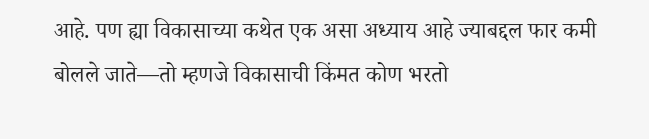आहे. पण ह्या विकासाच्या कथेत एक असा अध्याय आहे ज्याबद्दल फार कमी बोलले जाते—तो म्हणजे विकासाची किंमत कोण भरतो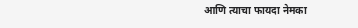आणि त्याचा फायदा नेमका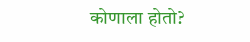कोणाला होतो?